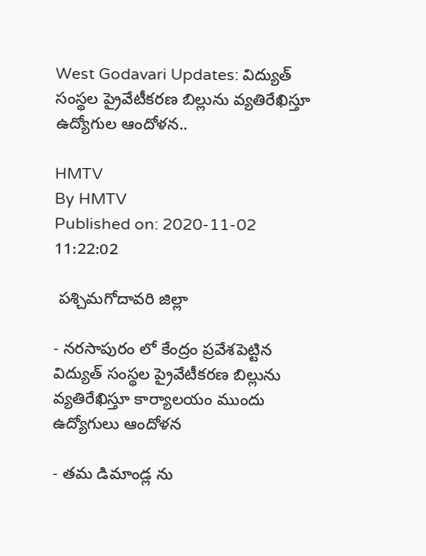West Godavari Updates: విద్యుత్ సంస్థల ప్రైవేటీకరణ బిల్లును వ్యతిరేఖిస్తూ ఉద్యోగుల ఆందోళన..

HMTV
By HMTV
Published on: 2020-11-02 11:22:02

 పశ్చిమగోదావరి జిల్లా

- నరసాపురం లో కేంద్రం ప్రవేశపెట్టిన విద్యుత్ సంస్థల ప్రైవేటీకరణ బిల్లును వ్యతిరేఖిస్తూ కార్యాలయం ముందు ఉద్యోగులు ఆందోళన

- తమ డిమాండ్ల ను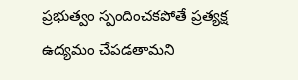ప్రభుత్వం స్పందించకపోతే ప్రత్యక్ష ఉద్యమం చేపడతామని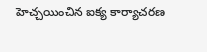హెచ్చయించిన ఐక్య కార్యాచరణ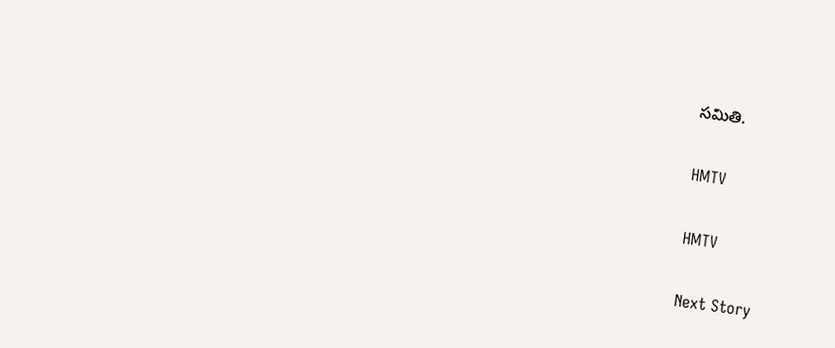సమితి.

HMTV

HMTV

Next Story